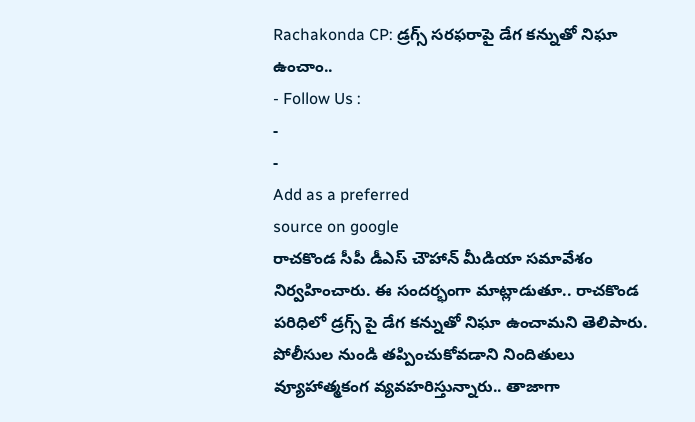Rachakonda CP: డ్రగ్స్ సరఫరాపై డేగ కన్నుతో నిఘా ఉంచాం..
- Follow Us :
-
-
Add as a preferred
source on google
రాచకొండ సీపీ డీఎస్ చౌహాన్ మీడియా సమావేశం నిర్వహించారు. ఈ సందర్భంగా మాట్లాడుతూ.. రాచకొండ పరిధిలో డ్రగ్స్ పై డేగ కన్నుతో నిఘా ఉంచామని తెలిపారు. పోలీసుల నుండి తప్పించుకోవడాని నిందితులు వ్యూహాత్మకంగ వ్యవహరిస్తున్నారు.. తాజాగా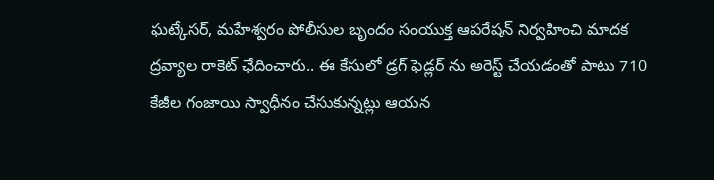ఘట్కేసర్, మహేశ్వరం పోలీసుల బృందం సంయుక్త ఆపరేషన్ నిర్వహించి మాదక ద్రవ్యాల రాకెట్ ఛేదించారు.. ఈ కేసులో డ్రగ్ ఫెడ్లర్ ను అరెస్ట్ చేయడంతో పాటు 710 కేజీల గంజాయి స్వాధీనం చేసుకున్నట్లు ఆయన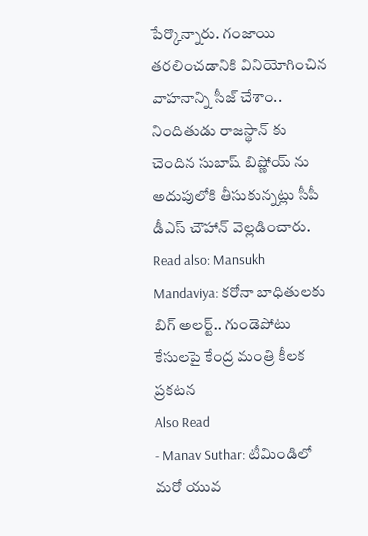పేర్కొన్నారు. గంజాయి తరలించడానికి వినియోగించిన వాహనాన్ని సీజ్ చేశాం.. నిందితుడు రాజస్థాన్ కు చెందిన సుబాష్ బిష్ణోయ్ ను అదుపులోకి తీసుకున్నట్లు సీపీ డీఎస్ చౌహాన్ వెల్లడించారు.
Read also: Mansukh Mandaviya: కరోనా బాధితులకు బిగ్ అలర్ట్.. గుండెపోటు కేసులపై కేంద్ర మంత్రి కీలక ప్రకటన
Also Read
- Manav Suthar: టీమిండిలో మరో యువ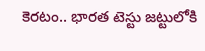కెరటం.. భారత టెస్టు జట్టులోకి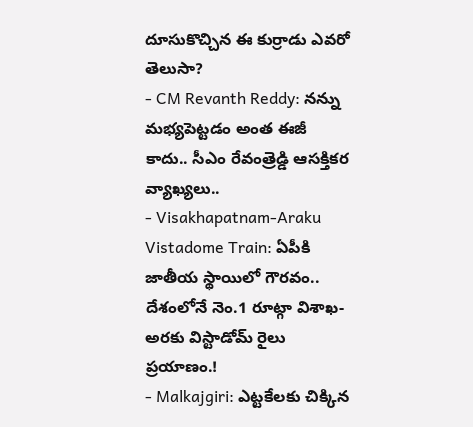దూసుకొచ్చిన ఈ కుర్రాడు ఎవరో తెలుసా?
- CM Revanth Reddy: నన్ను మభ్యపెట్టడం అంత ఈజీ కాదు.. సీఎం రేవంత్రెడ్డి ఆసక్తికర వ్యాఖ్యలు..
- Visakhapatnam-Araku Vistadome Train: ఏపీకి జాతీయ స్థాయిలో గౌరవం.. దేశంలోనే నెం.1 రూట్గా విశాఖ-అరకు విస్టాడోమ్ రైలు ప్రయాణం.!
- Malkajgiri: ఎట్టకేలకు చిక్కిన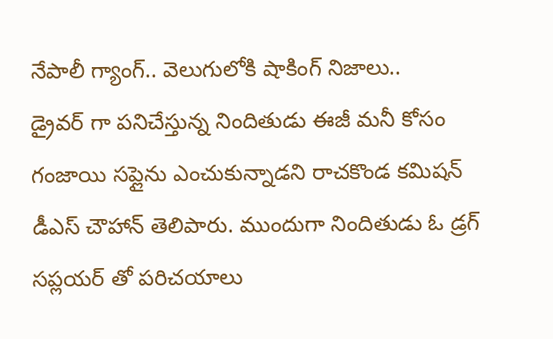నేపాలీ గ్యాంగ్.. వెలుగులోకి షాకింగ్ నిజాలు..
డ్రైవర్ గా పనిచేస్తున్న నిందితుడు ఈజీ మనీ కోసం గంజాయి సప్లైను ఎంచుకున్నాడని రాచకొండ కమిషన్ డీఎస్ చౌహాన్ తెలిపారు. ముందుగా నిందితుడు ఓ డ్రగ్ సప్లయర్ తో పరిచయాలు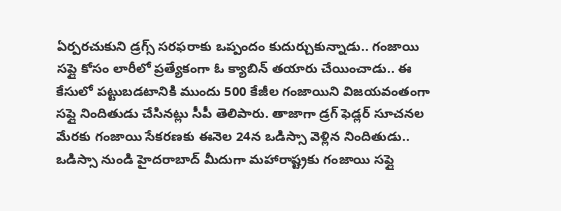ఏర్పరచుకుని డ్రగ్స్ సరఫరాకు ఒప్పందం కుదుర్చుకున్నాడు.. గంజాయి సప్లై కోసం లారీలో ప్రత్యేకంగా ఓ క్యాబిన్ తయారు చేయించాడు.. ఈ కేసులో పట్టుబడటానికి ముందు 500 కేజీల గంజాయిని విజయవంతంగా సప్లై నిందితుడు చేసినట్లు సీపీ తెలిపారు. తాజాగా డ్రగ్ ఫెడ్లర్ సూచనల మేరకు గంజాయి సేకరణకు ఈనెల 24న ఒడిస్సా వెళ్లిన నిందితుడు.. ఒడిస్సా నుండి హైదరాబాద్ మీదుగా మహారాష్ట్రకు గంజాయి సప్లై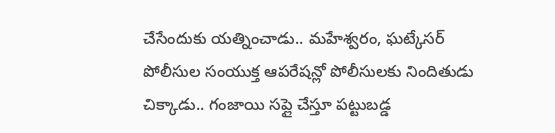చేసేందుకు యత్నించాడు.. మహేశ్వరం, ఘట్కేసర్ పోలీసుల సంయుక్త ఆపరేషన్లో పోలీసులకు నిందితుడు చిక్కాడు.. గంజాయి సప్లై చేస్తూ పట్టుబడ్డ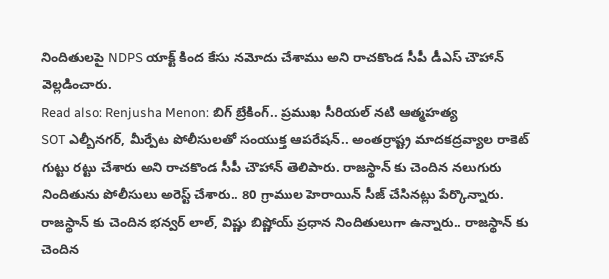నిందితులపై NDPS యాక్ట్ కింద కేసు నమోదు చేశాము అని రాచకొండ సీపీ డీఎస్ చౌహాన్ వెల్లడించారు.
Read also: Renjusha Menon: బిగ్ బ్రేకింగ్.. ప్రముఖ సీరియల్ నటి ఆత్మహత్య
SOT ఎల్బీనగర్, మీర్పేట పోలీసులతో సంయుక్త ఆపరేషన్.. అంతర్రాష్ట్ర మాదకద్రవ్యాల రాకెట్ గుట్టు రట్టు చేశారు అని రాచకొండ సీపీ చౌహాన్ తెలిపారు. రాజస్థాన్ కు చెందిన నలుగురు నిందితును పోలీసులు అరెస్ట్ చేశారు.. 80 గ్రాముల హెరాయిన్ సీజ్ చేసినట్లు పేర్కొన్నారు. రాజస్థాన్ కు చెందిన భన్వర్ లాల్, విష్ణు బిష్ణోయ్ ప్రధాన నిందితులుగా ఉన్నారు.. రాజస్థాన్ కు చెందిన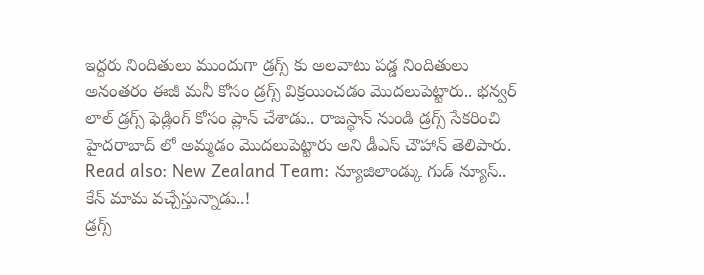ఇద్దరు నిందితులు ముందుగా డ్రగ్స్ కు అలవాటు పడ్డ నిందితులు అనంతరం ఈజీ మనీ కోసం డ్రగ్స్ విక్రయించడం మొదలుపెట్టారు.. భన్వర్ లాల్ డ్రగ్స్ ఫెడ్లింగ్ కోసం ప్లాన్ చేశాడు.. రాజస్థాన్ నుండి డ్రగ్స్ సేకరించి హైదరాబాద్ లో అమ్మడం మొదలుపెట్టారు అని డీఎస్ చౌహాన్ తెలిపారు.
Read also: New Zealand Team: న్యూజిలాండ్కు గుడ్ న్యూస్.. కేన్ మామ వచ్చేస్తున్నాడు..!
డ్రగ్స్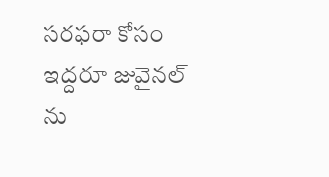సరఫరా కోసం ఇద్దరూ జువైనల్ ను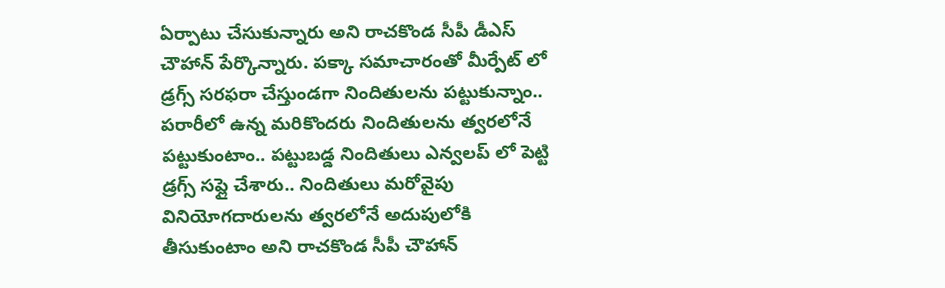ఏర్పాటు చేసుకున్నారు అని రాచకొండ సీపీ డీఎస్ చౌహాన్ పేర్కొన్నారు. పక్కా సమాచారంతో మీర్పేట్ లో డ్రగ్స్ సరఫరా చేస్తుండగా నిందితులను పట్టుకున్నాం.. పరారీలో ఉన్న మరికొందరు నిందితులను త్వరలోనే పట్టుకుంటాం.. పట్టుబడ్డ నిందితులు ఎన్వలప్ లో పెట్టి డ్రగ్స్ సప్లై చేశారు.. నిందితులు మరోవైపు వినియోగదారులను త్వరలోనే అదుపులోకి తీసుకుంటాం అని రాచకొండ సీపీ చౌహాన్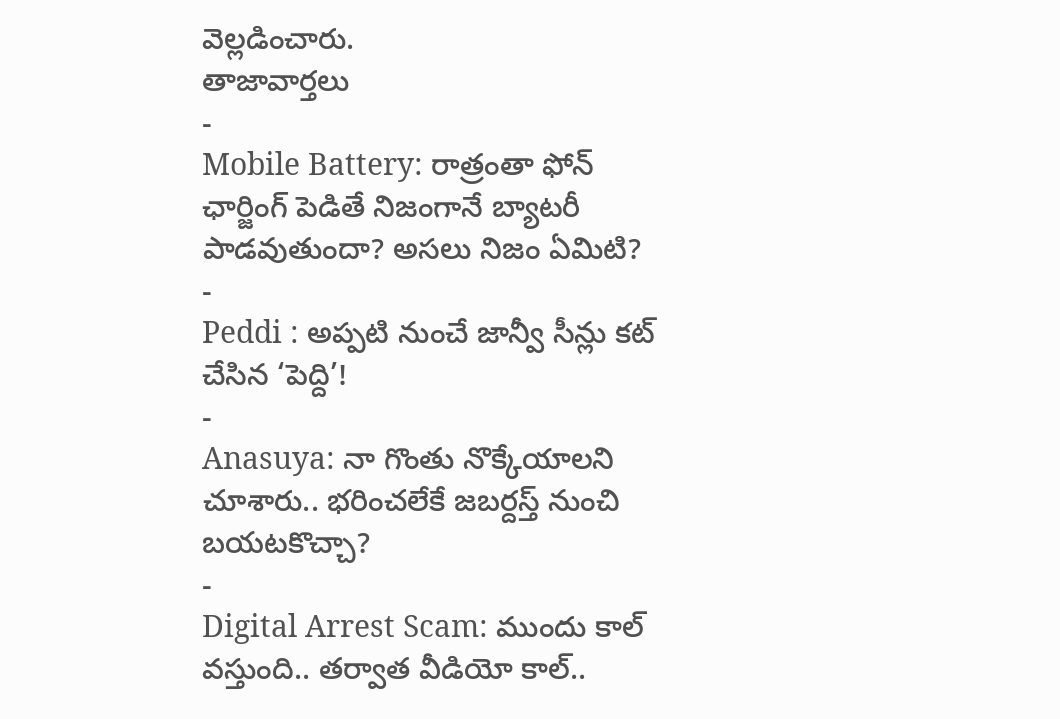వెల్లడించారు.
తాజావార్తలు
-
Mobile Battery: రాత్రంతా ఫోన్ ఛార్జింగ్ పెడితే నిజంగానే బ్యాటరీ పాడవుతుందా? అసలు నిజం ఏమిటి?
-
Peddi : అప్పటి నుంచే జాన్వీ సీన్లు కట్ చేసిన ‘పెద్ది’!
-
Anasuya: నా గొంతు నొక్కేయాలని చూశారు.. భరించలేకే జబర్దస్త్ నుంచి బయటకొచ్చా?
-
Digital Arrest Scam: ముందు కాల్ వస్తుంది.. తర్వాత వీడియో కాల్..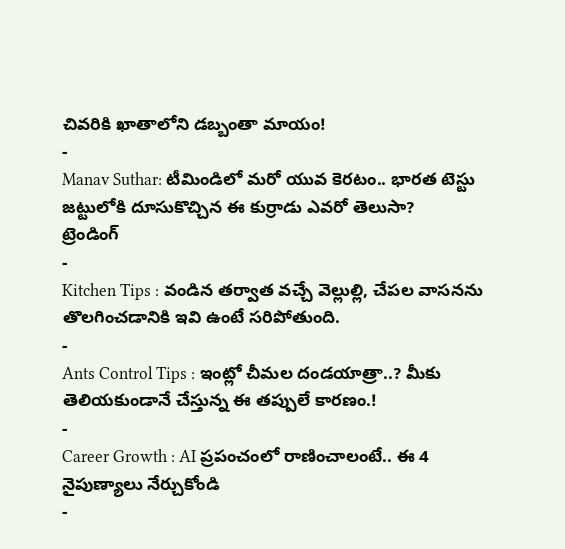చివరికి ఖాతాలోని డబ్బంతా మాయం!
-
Manav Suthar: టీమిండిలో మరో యువ కెరటం.. భారత టెస్టు జట్టులోకి దూసుకొచ్చిన ఈ కుర్రాడు ఎవరో తెలుసా?
ట్రెండింగ్
-
Kitchen Tips : వండిన తర్వాత వచ్చే వెల్లుల్లి, చేపల వాసనను తొలగించడానికి ఇవి ఉంటే సరిపోతుంది.
-
Ants Control Tips : ఇంట్లో చీమల దండయాత్రా..? మీకు తెలియకుండానే చేస్తున్న ఈ తప్పులే కారణం.!
-
Career Growth : AI ప్రపంచంలో రాణించాలంటే.. ఈ 4 నైపుణ్యాలు నేర్చుకోండి
-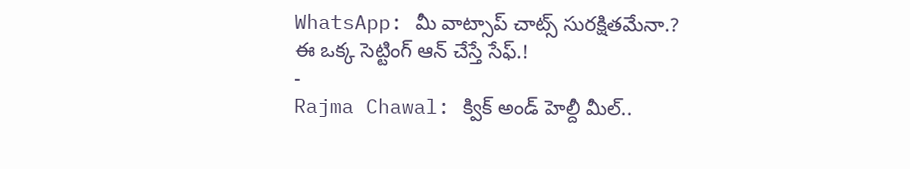WhatsApp: మీ వాట్సాప్ చాట్స్ సురక్షితమేనా.? ఈ ఒక్క సెట్టింగ్ ఆన్ చేస్తే సేఫ్.!
-
Rajma Chawal: క్విక్ అండ్ హెల్దీ మీల్..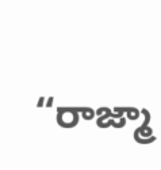“రాజ్మా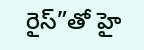రైస్”తో హై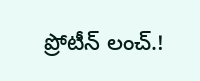ప్రోటీన్ లంచ్.!